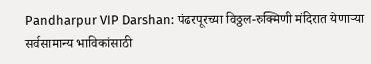Pandharpur VIP Darshan: पंढरपूरच्या विठ्ठल-रुक्मिणी मंदिरात येणाऱ्या सर्वसामान्य भाविकांसाठी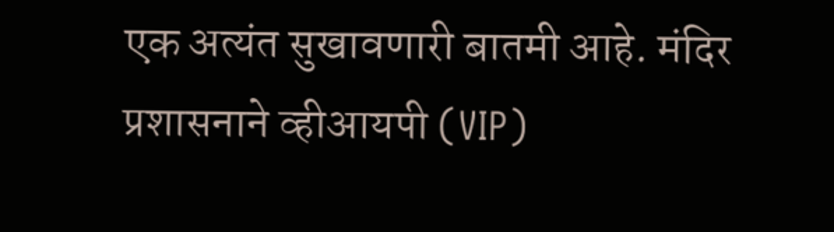एक अत्यंत सुखावणारी बातमी आहे. मंदिर प्रशासनाने व्हीआयपी (VIP)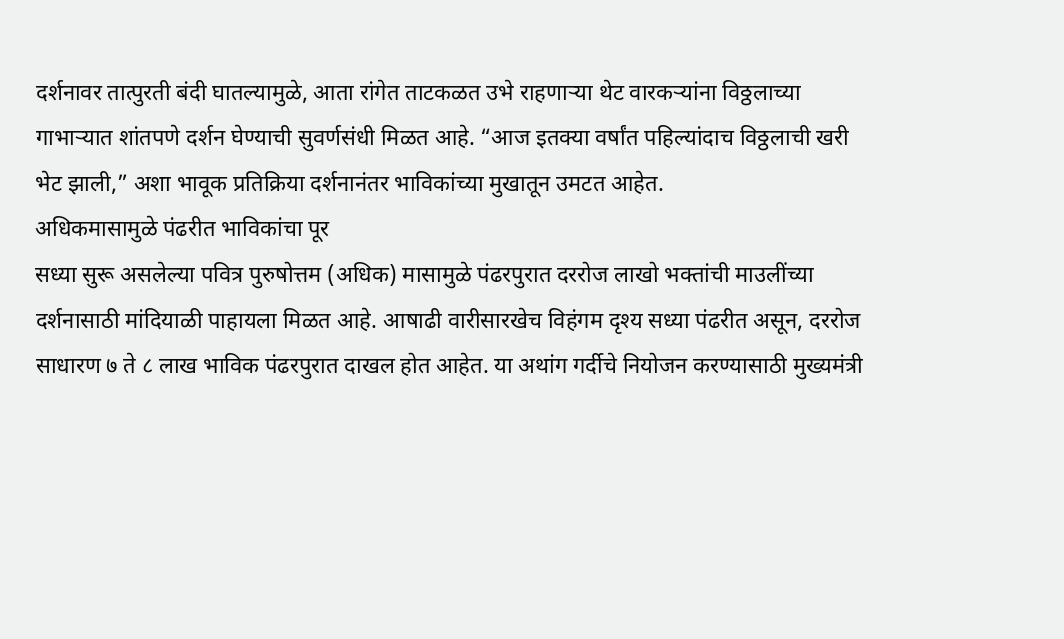दर्शनावर तात्पुरती बंदी घातल्यामुळे, आता रांगेत ताटकळत उभे राहणाऱ्या थेट वारकऱ्यांना विठ्ठलाच्या गाभाऱ्यात शांतपणे दर्शन घेण्याची सुवर्णसंधी मिळत आहे. “आज इतक्या वर्षांत पहिल्यांदाच विठ्ठलाची खरी भेट झाली,” अशा भावूक प्रतिक्रिया दर्शनानंतर भाविकांच्या मुखातून उमटत आहेत.
अधिकमासामुळे पंढरीत भाविकांचा पूर
सध्या सुरू असलेल्या पवित्र पुरुषोत्तम (अधिक) मासामुळे पंढरपुरात दररोज लाखो भक्तांची माउलींच्या दर्शनासाठी मांदियाळी पाहायला मिळत आहे. आषाढी वारीसारखेच विहंगम दृश्य सध्या पंढरीत असून, दररोज साधारण ७ ते ८ लाख भाविक पंढरपुरात दाखल होत आहेत. या अथांग गर्दीचे नियोजन करण्यासाठी मुख्यमंत्री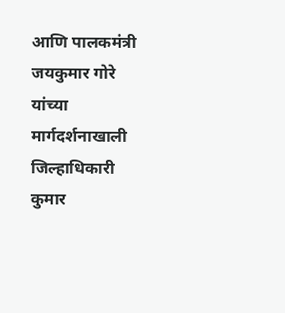आणि पालकमंत्री जयकुमार गोरे यांच्या मार्गदर्शनाखाली जिल्हाधिकारी कुमार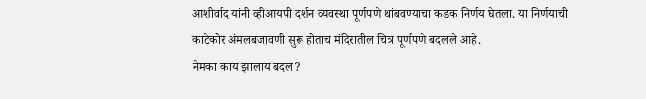आशीर्वाद यांनी व्हीआयपी दर्शन व्यवस्था पूर्णपणे थांबवण्याचा कडक निर्णय घेतला. या निर्णयाची काटेकोर अंमलबजावणी सुरू होताच मंदिरातील चित्र पूर्णपणे बदलले आहे.
नेमका काय झालाय बदल?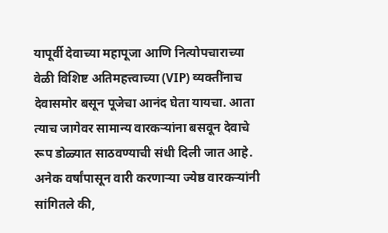यापूर्वी देवाच्या महापूजा आणि नित्योपचाराच्या वेळी विशिष्ट अतिमहत्त्वाच्या (VIP) व्यक्तींनाच देवासमोर बसून पूजेचा आनंद घेता यायचा. आता त्याच जागेवर सामान्य वारकऱ्यांना बसवून देवाचे रूप डोळ्यात साठवण्याची संधी दिली जात आहे. अनेक वर्षांपासून वारी करणाऱ्या ज्येष्ठ वारकऱ्यांनी सांगितले की,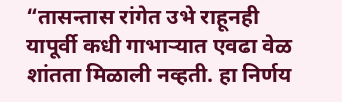“तासन्तास रांगेत उभे राहूनही यापूर्वी कधी गाभाऱ्यात एवढा वेळ शांतता मिळाली नव्हती. हा निर्णय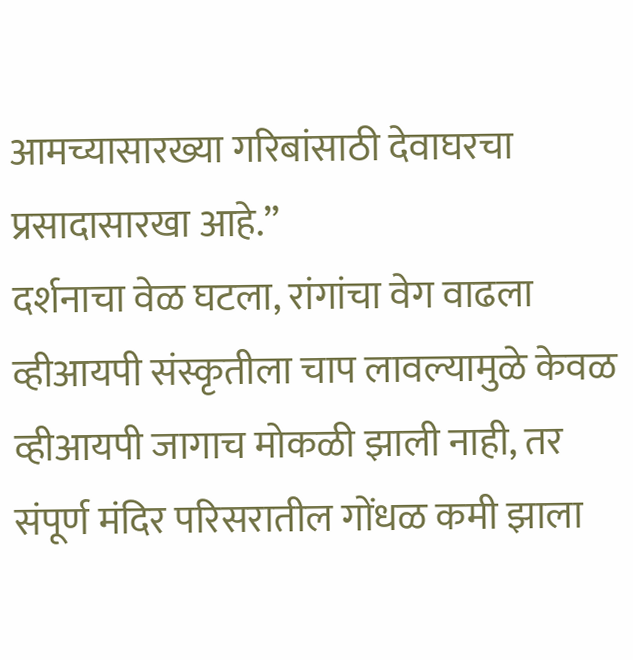आमच्यासारख्या गरिबांसाठी देवाघरचा प्रसादासारखा आहे.”
दर्शनाचा वेळ घटला, रांगांचा वेग वाढला
व्हीआयपी संस्कृतीला चाप लावल्यामुळे केवळ व्हीआयपी जागाच मोकळी झाली नाही, तर संपूर्ण मंदिर परिसरातील गोंधळ कमी झाला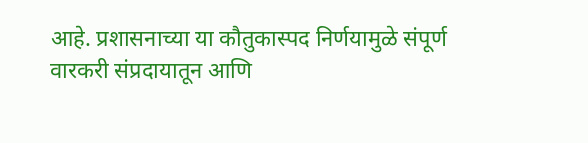आहे. प्रशासनाच्या या कौतुकास्पद निर्णयामुळे संपूर्ण वारकरी संप्रदायातून आणि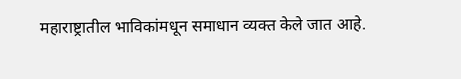महाराष्ट्रातील भाविकांमधून समाधान व्यक्त केले जात आहे.